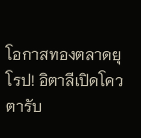โอกาสทองตลาดยุโรป! อิตาลีเปิดโควตารับ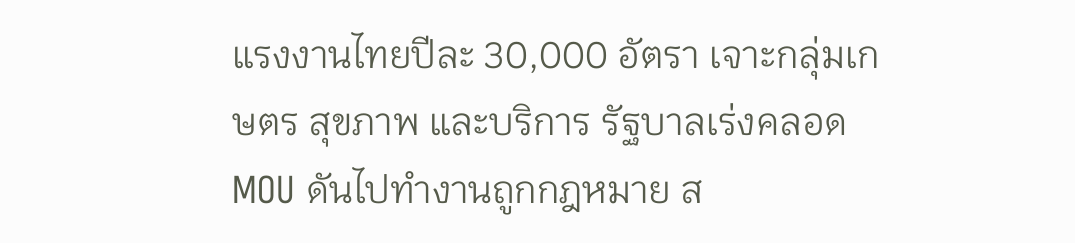แรงงานไทยปีละ 30,000 อัตรา เจาะกลุ่มเกษตร สุขภาพ และบริการ รัฐบาลเร่งคลอด MOU ดันไปทำงานถูกกฎหมาย ส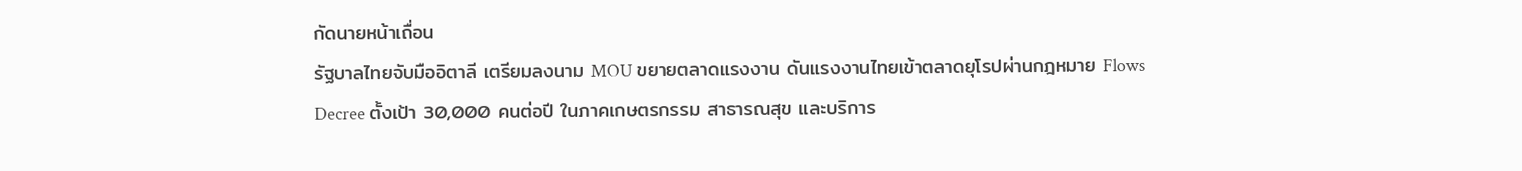กัดนายหน้าเถื่อน
รัฐบาลไทยจับมืออิตาลี เตรียมลงนาม MOU ขยายตลาดแรงงาน ดันแรงงานไทยเข้าตลาดยุโรปผ่านกฎหมาย Flows Decree ตั้งเป้า 30,000 คนต่อปี ในภาคเกษตรกรรม สาธารณสุข และบริการ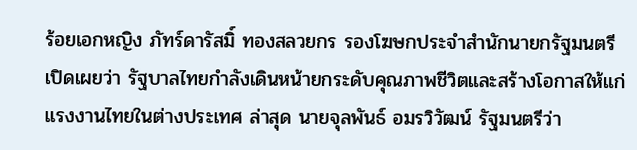ร้อยเอกหญิง ภัทร์ดารัสมิ์ ทองสลวยกร รองโฆษกประจำสำนักนายกรัฐมนตรี เปิดเผยว่า รัฐบาลไทยกำลังเดินหน้ายกระดับคุณภาพชีวิตและสร้างโอกาสให้แก่แรงงานไทยในต่างประเทศ ล่าสุด นายจุลพันธ์ อมรวิวัฒน์ รัฐมนตรีว่า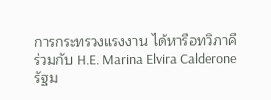การกระทรวงแรงงาน ได้หารือทวิภาคีร่วมกับ H.E. Marina Elvira Calderone รัฐม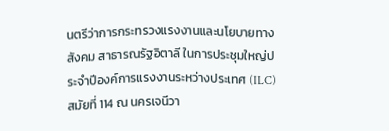นตรีว่าการกระทรวงแรงงานและนโยบายทางสังคม สาธารณรัฐอิตาลี ในการประชุมใหญ่ประจำปีองค์การแรงงานระหว่างประเทศ (ILC) สมัยที่ 114 ณ นครเจนีวา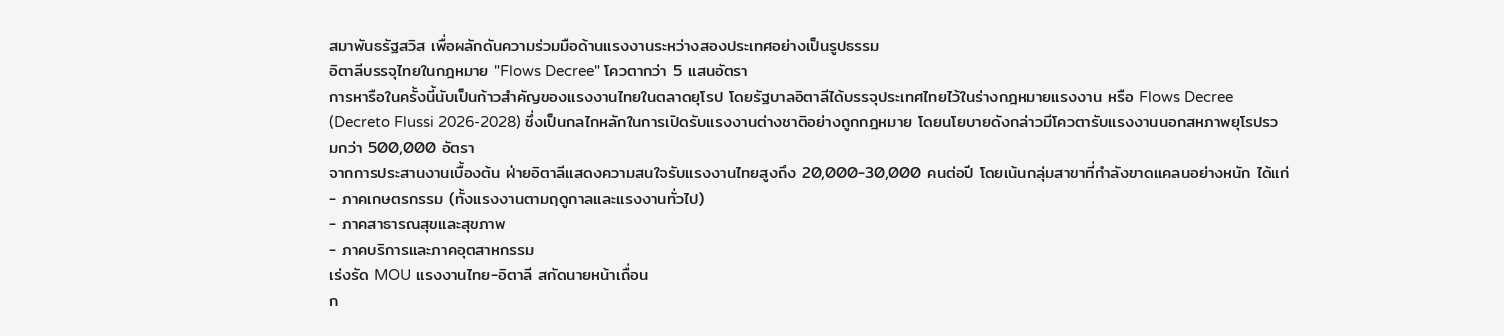สมาพันธรัฐสวิส เพื่อผลักดันความร่วมมือด้านแรงงานระหว่างสองประเทศอย่างเป็นรูปธรรม
อิตาลีบรรจุไทยในกฎหมาย "Flows Decree" โควตากว่า 5 แสนอัตรา
การหารือในครั้งนี้นับเป็นก้าวสำคัญของแรงงานไทยในตลาดยุโรป โดยรัฐบาลอิตาลีได้บรรจุประเทศไทยไว้ในร่างกฎหมายแรงงาน หรือ Flows Decree (Decreto Flussi 2026-2028) ซึ่งเป็นกลไกหลักในการเปิดรับแรงงานต่างชาติอย่างถูกกฎหมาย โดยนโยบายดังกล่าวมีโควตารับแรงงานนอกสหภาพยุโรปรวมกว่า 500,000 อัตรา
จากการประสานงานเบื้องต้น ฝ่ายอิตาลีแสดงความสนใจรับแรงงานไทยสูงถึง 20,000-30,000 คนต่อปี โดยเน้นกลุ่มสาขาที่กำลังขาดแคลนอย่างหนัก ได้แก่
- ภาคเกษตรกรรม (ทั้งแรงงานตามฤดูกาลและแรงงานทั่วไป)
- ภาคสาธารณสุขและสุขภาพ
- ภาคบริการและภาคอุตสาหกรรม
เร่งรัด MOU แรงงานไทย-อิตาลี สกัดนายหน้าเถื่อน
ก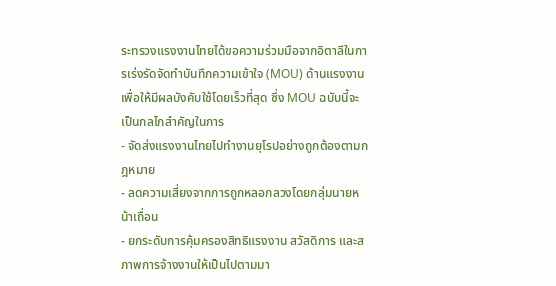ระทรวงแรงงานไทยได้ขอความร่วมมือจากอิตาลีในการเร่งรัดจัดทำบันทึกความเข้าใจ (MOU) ด้านแรงงาน เพื่อให้มีผลบังคับใช้โดยเร็วที่สุด ซึ่ง MOU ฉบับนี้จะเป็นกลไกสำคัญในการ
- จัดส่งแรงงานไทยไปทำงานยุโรปอย่างถูกต้องตามกฎหมาย
- ลดความเสี่ยงจากการถูกหลอกลวงโดยกลุ่มนายหน้าเถื่อน
- ยกระดับการคุ้มครองสิทธิแรงงาน สวัสดิการ และสภาพการจ้างงานให้เป็นไปตามมา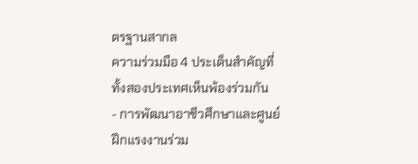ตรฐานสากล
ความร่วมมือ 4 ประเด็นสำคัญที่ทั้งสองประเทศเห็นพ้องร่วมกัน
- การพัฒนาอาชีวศึกษาและศูนย์ฝึกแรงงานร่วม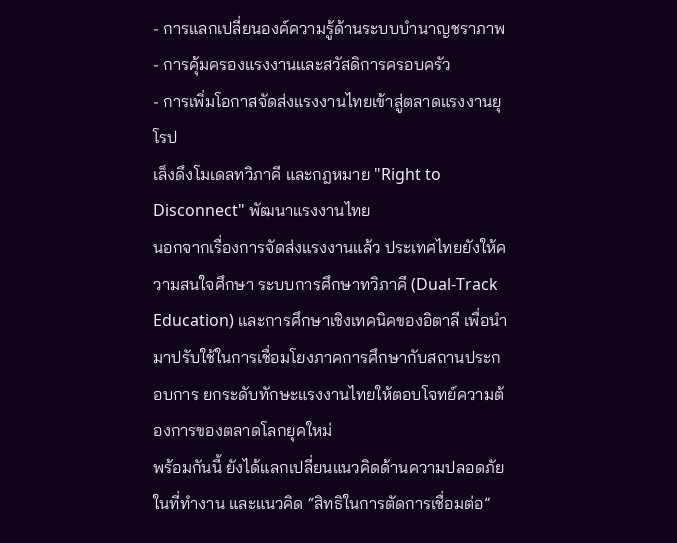- การแลกเปลี่ยนองค์ความรู้ด้านระบบบำนาญชราภาพ
- การคุ้มครองแรงงานและสวัสดิการครอบครัว
- การเพิ่มโอกาสจัดส่งแรงงานไทยเข้าสู่ตลาดแรงงานยุโรป
เล็งดึงโมเดลทวิภาคี และกฎหมาย "Right to Disconnect" พัฒนาแรงงานไทย
นอกจากเรื่องการจัดส่งแรงงานแล้ว ประเทศไทยยังให้ความสนใจศึกษา ระบบการศึกษาทวิภาคี (Dual-Track Education) และการศึกษาเชิงเทคนิคของอิตาลี เพื่อนำมาปรับใช้ในการเชื่อมโยงภาคการศึกษากับสถานประกอบการ ยกระดับทักษะแรงงานไทยให้ตอบโจทย์ความต้องการของตลาดโลกยุคใหม่
พร้อมกันนี้ ยังได้แลกเปลี่ยนแนวคิดด้านความปลอดภัยในที่ทำงาน และแนวคิด “สิทธิในการตัดการเชื่อมต่อ”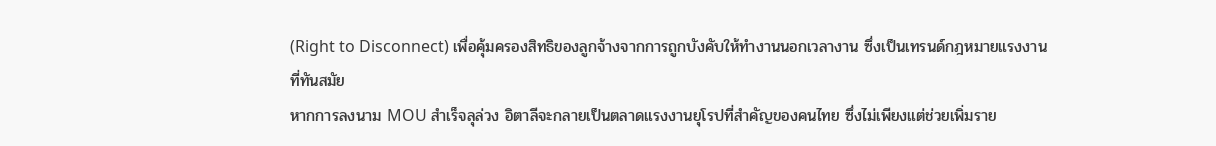(Right to Disconnect) เพื่อคุ้มครองสิทธิของลูกจ้างจากการถูกบังคับให้ทำงานนอกเวลางาน ซึ่งเป็นเทรนด์กฎหมายแรงงานที่ทันสมัย
หากการลงนาม MOU สำเร็จลุล่วง อิตาลีจะกลายเป็นตลาดแรงงานยุโรปที่สำคัญของคนไทย ซึ่งไม่เพียงแต่ช่วยเพิ่มราย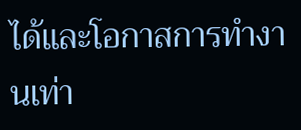ได้และโอกาสการทำงานเท่า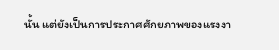นั้น แต่ยังเป็นการประกาศศักยภาพของแรงงา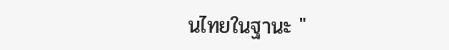นไทยในฐานะ "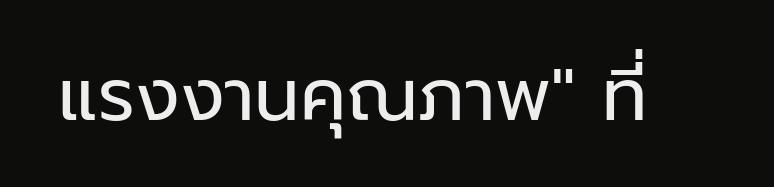แรงงานคุณภาพ" ที่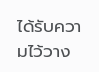ได้รับความไว้วาง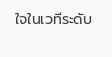ใจในเวทีระดับ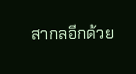สากลอีกด้วย